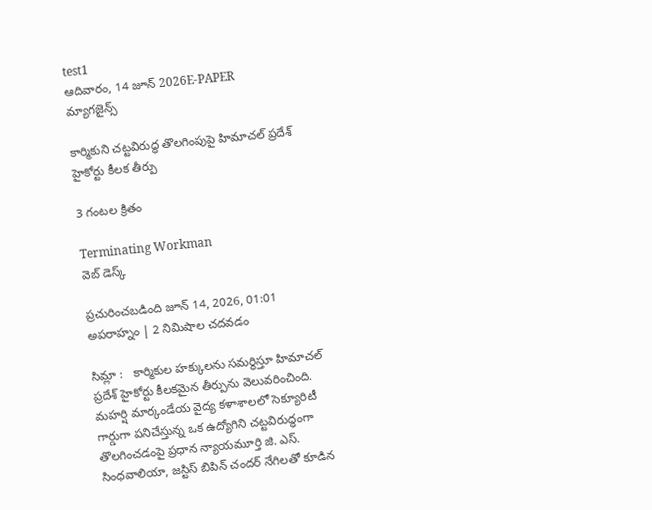test1
ఆదివారం, 14 జూన్ 2026E-PAPER
మ్యాగజైన్స్

కార్మికుని చట్టవిరుద్ధ తొలగింపుపై హిమాచల్ ప్రదేశ్ హైకోర్టు కీలక తీర్పు

3 గంటల క్రితం

Terminating Workman
వెబ్ డెస్క్

ప్రచురించబడింది జూన్ 14, 2026, 01:01 అపరాహ్నం | 2 నిమిషాల చదవడం

సిమ్లా :   కార్మికుల హక్కులను సమర్థిస్తూ హిమాచల్ ప్రదేశ్ హైకోర్టు కీలకమైన తీర్పును వెలువరించింది. మహర్షి మార్కండేయ వైద్య కళాశాలలో సెక్యూరిటీ గార్డుగా పనిచేస్తున్న ఒక ఉద్యోగిని చట్టవిరుద్ధంగా తొలగించడంపై ప్రధాన న్యాయమూర్తి జి. ఎస్. సింధవాలియా, జస్టిస్ బిపిన్ చందర్ నేగిలతో కూడిన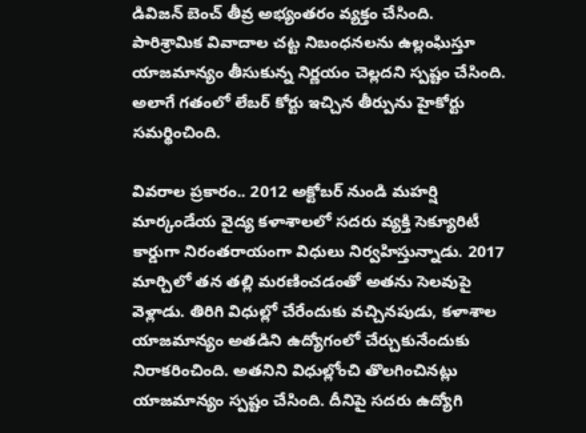డివిజన్ బెంచ్ తీవ్ర అభ్యంతరం వ్యక్తం చేసింది. పారిశ్రామిక వివాదాల చట్ట నిబంధనలను ఉల్లంఘిస్తూ యాజమాన్యం తీసుకున్న నిర్ణయం చెల్లదని స్పష్టం చేసింది. అలాగే గతంలో లేబర్ కోర్టు ఇచ్చిన తీర్పును హైకోర్టు సమర్థించింది.

వివరాల ప్రకారం.. 2012 అక్టోబర్ నుండి మహర్షి మార్కండేయ వైద్య కళాశాలలో సదరు వ్యక్తి సెక్యూరిటీ కార్డుగా నిరంతరాయంగా విధులు నిర్వహిస్తున్నాడు. 2017 మార్చిలో తన తల్లి మరణించడంతో అతను సెలవుపై వెళ్లాడు. తిరిగి విధుల్లో చేరేందుకు వచ్చినపుడు, కళాశాల యాజమాన్యం అతడిని ఉద్యోగంలో చేర్చుకునేందుకు నిరాకరించింది. అతనిని విధుల్లోంచి తొలగించినట్లు యాజమాన్యం స్పష్టం చేసింది. దీనిపై సదరు ఉద్యోగి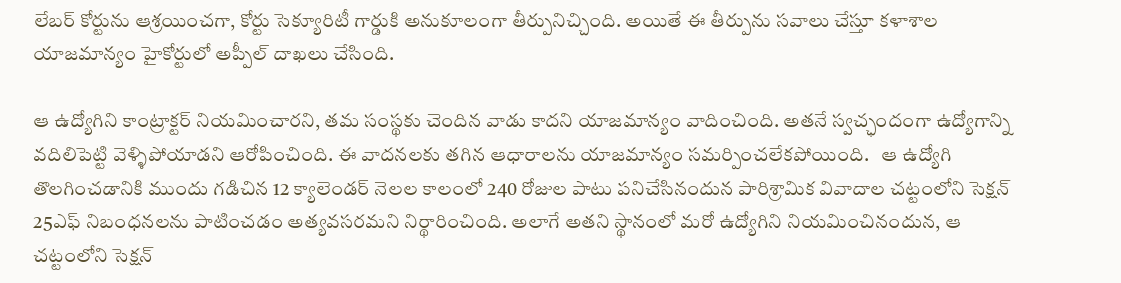లేబర్ కోర్టును ఆశ్రయించగా, కోర్టు సెక్యూరిటీ గార్డుకి అనుకూలంగా తీర్పునిచ్చింది. అయితే ఈ తీర్పును సవాలు చేస్తూ కళాశాల యాజమాన్యం హైకోర్టులో అప్పీల్ దాఖలు చేసింది.

ఆ ఉద్యోగిని కాంట్రాక్టర్ నియమించారని, తమ సంస్థకు చెందిన వాడు కాదని యాజమాన్యం వాదించింది. అతనే స్వచ్ఛందంగా ఉద్యోగాన్ని వదిలిపెట్టి వెళ్ళిపోయాడని ఆరోపించింది. ఈ వాదనలకు తగిన ఆధారాలను యాజమాన్యం సమర్పించలేకపోయింది.   ఆ ఉద్యోగి తొలగించడానికి ముందు గడిచిన 12 క్యాలెండర్ నెలల కాలంలో 240 రోజుల పాటు పనిచేసినందున పారిశ్రామిక వివాదాల చట్టంలోని సెక్షన్ 25ఎఫ్ నిబంధనలను పాటించడం అత్యవసరమని నిర్థారించింది. అలాగే అతని స్థానంలో మరో ఉద్యోగిని నియమించినందున, ఆ చట్టంలోని సెక్షన్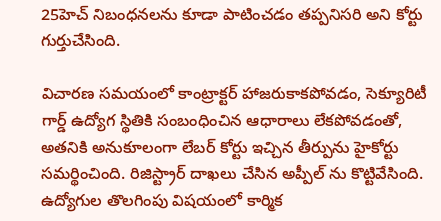25హెచ్ నిబంధనలను కూడా పాటించడం తప్పనిసరి అని కోర్టు గుర్తుచేసింది.

విచారణ సమయంలో కాంట్రాక్టర్ హాజరుకాకపోవడం, సెక్యూరిటీ గార్డ్ ఉద్యోగ స్థితికి సంబంధించిన ఆధారాలు లేకపోవడంతో, అతనికి అనుకూలంగా లేబర్ కోర్టు ఇచ్చిన తీర్పును హైకోర్టు సమర్థించింది. రిజిస్ట్రార్ దాఖలు చేసిన అప్పీల్ ను కొట్టివేసింది. ఉద్యోగుల తొలగింపు విషయంలో కార్మిక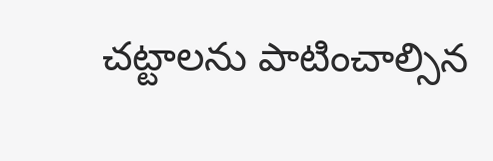చట్టాలను పాటించాల్సిన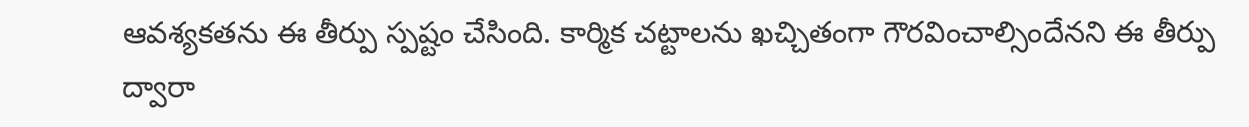ఆవశ్యకతను ఈ తీర్పు స్పష్టం చేసింది. కార్మిక చట్టాలను ఖచ్చితంగా గౌరవించాల్సిందేనని ఈ తీర్పు ద్వారా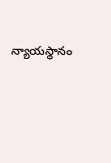న్యాయస్థానం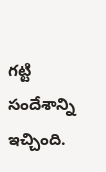గట్టి సందేశాన్ని ఇచ్చింది.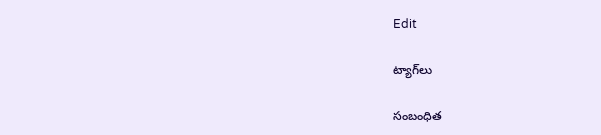Edit

ట్యాగ్‌లు

సంబంధిత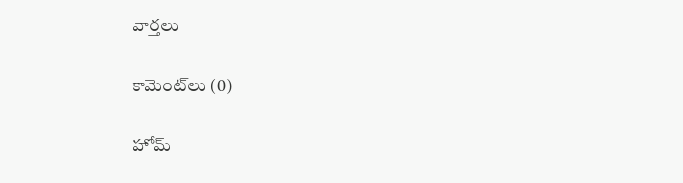వార్తలు

కామెంట్‌లు (0)

హోమ్